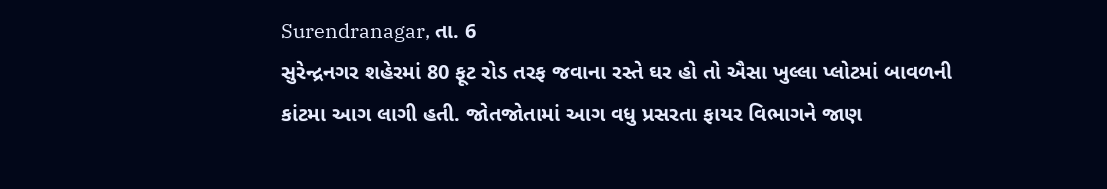Surendranagar, તા. 6
સુરેન્દ્રનગર શહેરમાં 80 ફૂટ રોડ તરફ જવાના રસ્તે ઘર હો તો ઐસા ખુલ્લા પ્લોટમાં બાવળની કાંટમા આગ લાગી હતી. જોતજોતામાં આગ વધુ પ્રસરતા ફાયર વિભાગને જાણ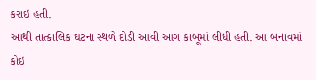કરાઇ હતી.
આથી તાત્કાલિક ઘટના સ્થળે દોડી આવી આગ કાબૂમાં લીધી હતી. આ બનાવમાં કોઇ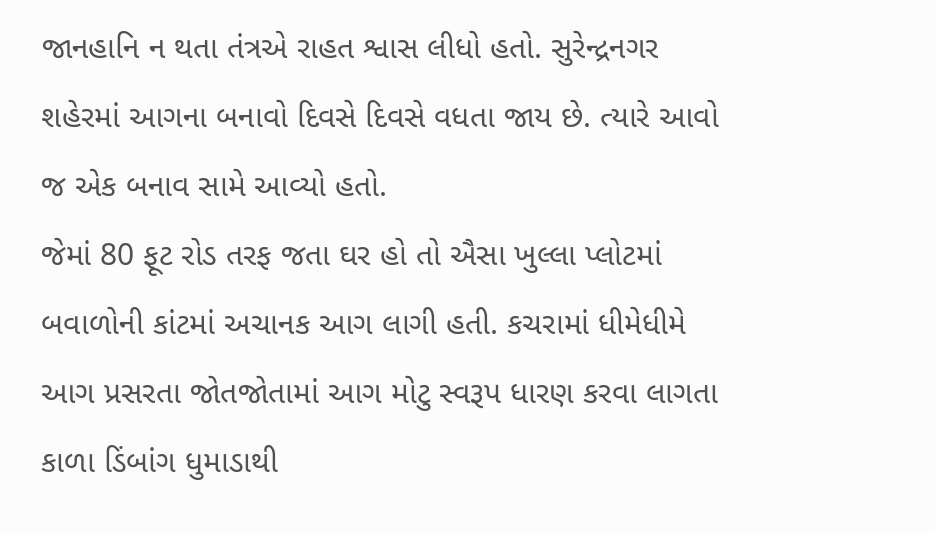જાનહાનિ ન થતા તંત્રએ રાહત શ્વાસ લીધો હતો. સુરેન્દ્રનગર શહેરમાં આગના બનાવો દિવસે દિવસે વધતા જાય છે. ત્યારે આવો જ એક બનાવ સામે આવ્યો હતો.
જેમાં 80 ફૂટ રોડ તરફ જતા ઘર હો તો ઐસા ખુલ્લા પ્લોટમાં બવાળોની કાંટમાં અચાનક આગ લાગી હતી. કચરામાં ધીમેધીમે આગ પ્રસરતા જોતજોતામાં આગ મોટુ સ્વરૂપ ધારણ કરવા લાગતા કાળા ડિંબાંગ ધુમાડાથી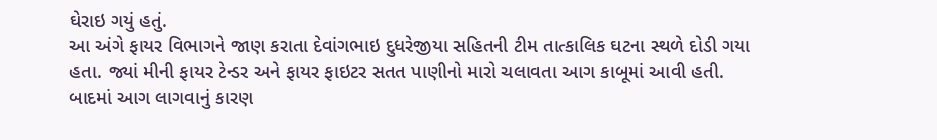ઘેરાઇ ગયું હતું.
આ અંગે ફાયર વિભાગને જાણ કરાતા દેવાંગભાઇ દુધરેજીયા સહિતની ટીમ તાત્કાલિક ઘટના સ્થળે દોડી ગયા હતા. જ્યાં મીની ફાયર ટેન્ડર અને ફાયર ફાઇટર સતત પાણીનો મારો ચલાવતા આગ કાબૂમાં આવી હતી. બાદમાં આગ લાગવાનું કારણ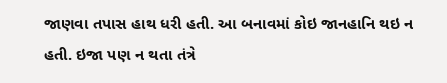જાણવા તપાસ હાથ ધરી હતી. આ બનાવમાં કોઇ જાનહાનિ થઇ ન હતી. ઇજા પણ ન થતા તંત્રે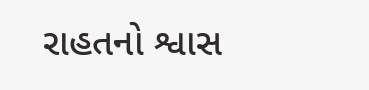રાહતનો શ્વાસ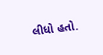લીધો હતો.